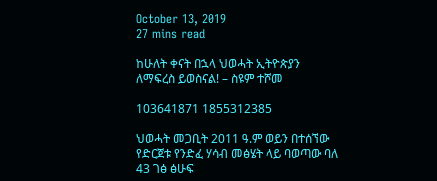October 13, 2019
27 mins read

ከሁለት ቀናት በኋላ ህወሓት ኢትዮጵያን ለማፍረስ ይወስናል! – ስዩም ተሾመ

103641871 1855312385

ህወሓት መጋቢት 2011 ዓ.ም ወይን በተሰኘው የድርጀቱ የንድፈ ሃሳብ መፅሄት ላይ ባወጣው ባለ 43 ገፅ ፅሁፍ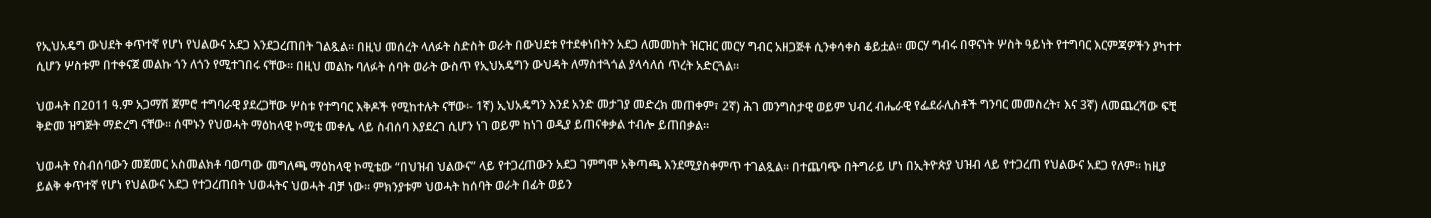የኢህአዴግ ውህደት ቀጥተኛ የሆነ የህልውና አደጋ እንደጋረጠበት ገልጿል። በዚህ መሰረት ላለፉት ስድስት ወራት በውህደቱ የተደቀነበትን አደጋ ለመመከት ዝርዝር መርሃ ግብር አዘጋጅቶ ሲንቀሳቀስ ቆይቷል። መርሃ ግብሩ በዋናነት ሦስት ዓይነት የተግባር እርምጃዎችን ያካተተ ሲሆን ሦስቱም በተቀናጀ መልኩ ጎን ለጎን የሚተገበሩ ናቸው። በዚህ መልኩ ባለፉት ሰባት ወራት ውስጥ የኢህአዴግን ውህዳት ለማስተጓጎል ያላሳለሰ ጥረት አድርጓል።

ህወሓት በ2011 ዓ.ም አጋማሽ ጀምሮ ተግባራዊ ያደረጋቸው ሦስቱ የተግባር እቅዶች የሚከተሉት ናቸው፡- 1ኛ) ኢህአዴግን እንደ አንድ መታገያ መድረክ መጠቀም፣ 2ኛ) ሕገ መንግስታዊ ወይም ህብረ ብሔራዊ የፌደራሊስቶች ግንባር መመስረት፣ እና 3ኛ) ለመጨረሻው ፍቺ ቅድመ ዝግጅት ማድረግ ናቸው። ሰሞኑን የህወሓት ማዕከላዊ ኮሚቴ መቀሌ ላይ ስብሰባ እያደረገ ሲሆን ነገ ወይም ከነገ ወዲያ ይጠናቀቃል ተብሎ ይጠበቃል።

ህወሓት የስብሰባውን መጀመር አስመልክቶ ባወጣው መግለጫ ማዕከላዊ ኮሚቴው “በህዝብ ህልውና” ላይ የተጋረጠውን አደጋ ገምግሞ አቅጣጫ እንደሚያስቀምጥ ተገልጿል። በተጨባጭ በትግራይ ሆነ በኢትዮጵያ ህዝብ ላይ የተጋረጠ የህልውና አደጋ የለም። ከዚያ ይልቅ ቀጥተኛ የሆነ የህልውና አደጋ የተጋረጠበት ህወሓትና ህወሓት ብቻ ነው። ምክንያቱም ህወሓት ከሰባት ወራት በፊት ወይን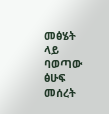መፅሄት ላይ ባወጣው ፅሁፍ መሰረት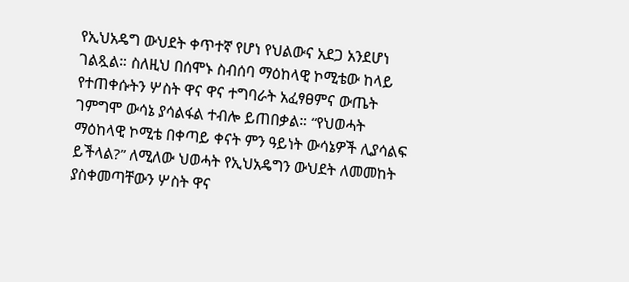የኢህአዴግ ውህደት ቀጥተኛ የሆነ የህልውና አደጋ አንደሆነ ገልጿል። ስለዚህ በሰሞኑ ስብሰባ ማዕከላዊ ኮሚቴው ከላይ የተጠቀሱትን ሦስት ዋና ዋና ተግባራት አፈፃፀምና ውጤት ገምግሞ ውሳኔ ያሳልፋል ተብሎ ይጠበቃል። “የህወሓት ማዕከላዊ ኮሚቴ በቀጣይ ቀናት ምን ዓይነት ውሳኔዎች ሊያሳልፍ ይችላል?” ለሚለው ህወሓት የኢህአዴግን ውህደት ለመመከት ያስቀመጣቸውን ሦስት ዋና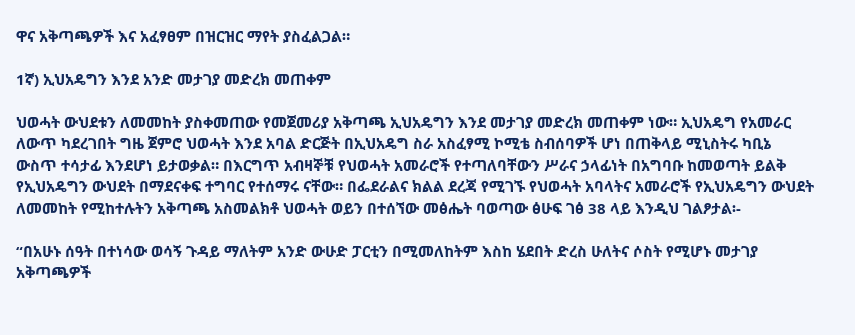ዋና አቅጣጫዎች እና አፈፃፀም በዝርዝር ማየት ያስፈልጋል።

1ኛ) ኢህአዴግን እንደ አንድ መታገያ መድረክ መጠቀም

ህወሓት ውህደቱን ለመመከት ያስቀመጠው የመጀመሪያ አቅጣጫ ኢህአዴግን እንደ መታገያ መድረክ መጠቀም ነው። ኢህአዴግ የአመራር ለውጥ ካደረገበት ግዜ ጀምሮ ህወሓት እንደ አባል ድርጅት በኢህአዴግ ስራ አስፈፃሚ ኮሚቴ ስብሰባዎች ሆነ በጠቅላይ ሚኒስትሩ ካቢኔ ውስጥ ተሳታፊ እንደሆነ ይታወቃል። በእርግጥ አብዛኞቹ የህወሓት አመራሮች የተጣለባቸውን ሥራና ኃላፊነት በአግባቡ ከመወጣት ይልቅ የኢህአዴግን ውህደት በማደናቀፍ ተግባር የተሰማሩ ናቸው። በፌደራልና ክልል ደረጃ የሚገኙ የህወሓት አባላትና አመራሮች የኢህአዴግን ውህደት ለመመከት የሚከተሉትን አቅጣጫ አስመልክቶ ህወሓት ወይን በተሰኘው መፅሔት ባወጣው ፅሁፍ ገፅ 38 ላይ እንዲህ ገልፆታል፡-

“በአሁኑ ሰዓት በተነሳው ወሳኝ ጉዳይ ማለትም አንድ ውሁድ ፓርቲን በሚመለከትም እስከ ሄደበት ድረስ ሁለትና ሶስት የሚሆኑ መታገያ አቅጣጫዎች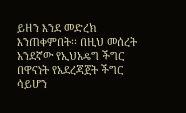ይዘን እንደ መድረክ እንጠቀምበት፡፡ በዚህ መሰረት አንደኛው የኢህአዴግ ችግር በዋናነት የአደረጃጀት ችግር ሳይሆን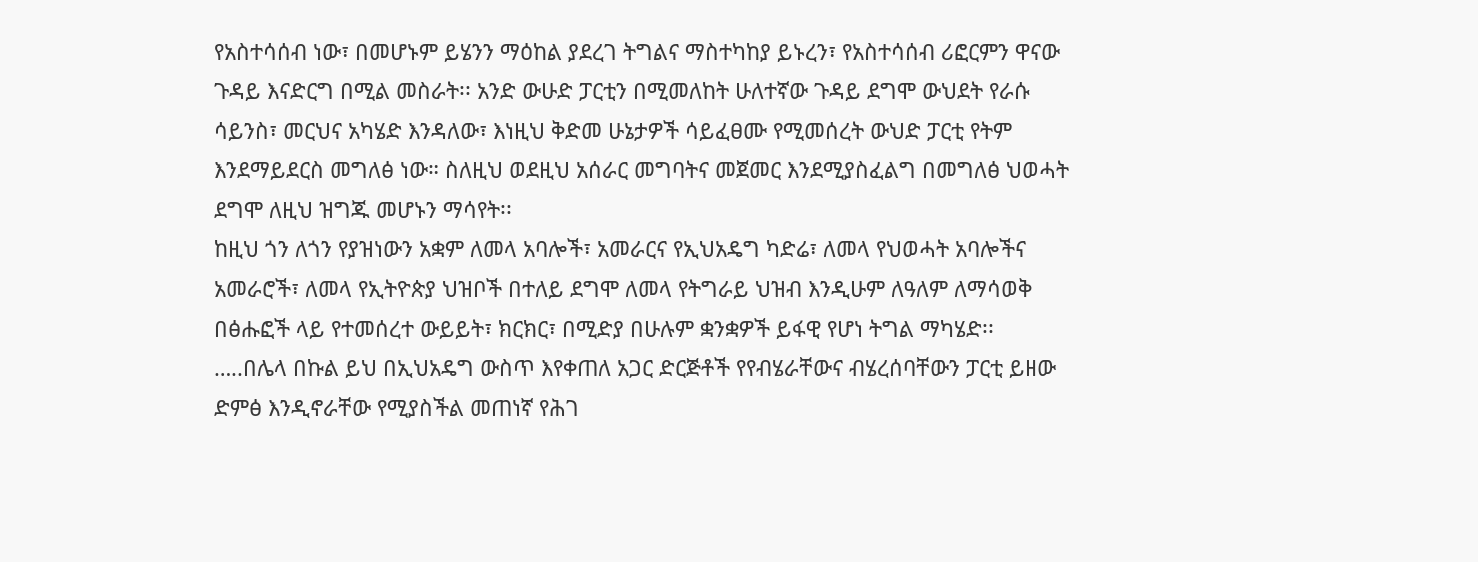የአስተሳሰብ ነው፣ በመሆኑም ይሄንን ማዕከል ያደረገ ትግልና ማስተካከያ ይኑረን፣ የአስተሳሰብ ሪፎርምን ዋናው ጉዳይ እናድርግ በሚል መስራት፡፡ አንድ ውሁድ ፓርቲን በሚመለከት ሁለተኛው ጉዳይ ደግሞ ውህደት የራሱ ሳይንስ፣ መርህና አካሄድ እንዳለው፣ እነዚህ ቅድመ ሁኔታዎች ሳይፈፀሙ የሚመሰረት ውህድ ፓርቲ የትም እንደማይደርስ መግለፅ ነው። ስለዚህ ወደዚህ አሰራር መግባትና መጀመር እንደሚያስፈልግ በመግለፅ ህወሓት ደግሞ ለዚህ ዝግጁ መሆኑን ማሳየት፡፡
ከዚህ ጎን ለጎን የያዝነውን አቋም ለመላ አባሎች፣ አመራርና የኢህአዴግ ካድሬ፣ ለመላ የህወሓት አባሎችና አመራሮች፣ ለመላ የኢትዮጵያ ህዝቦች በተለይ ደግሞ ለመላ የትግራይ ህዝብ እንዲሁም ለዓለም ለማሳወቅ በፅሑፎች ላይ የተመሰረተ ውይይት፣ ክርክር፣ በሚድያ በሁሉም ቋንቋዎች ይፋዊ የሆነ ትግል ማካሄድ፡፡
…..በሌላ በኩል ይህ በኢህአዴግ ውስጥ እየቀጠለ አጋር ድርጅቶች የየብሄራቸውና ብሄረሰባቸውን ፓርቲ ይዘው ድምፅ እንዲኖራቸው የሚያስችል መጠነኛ የሕገ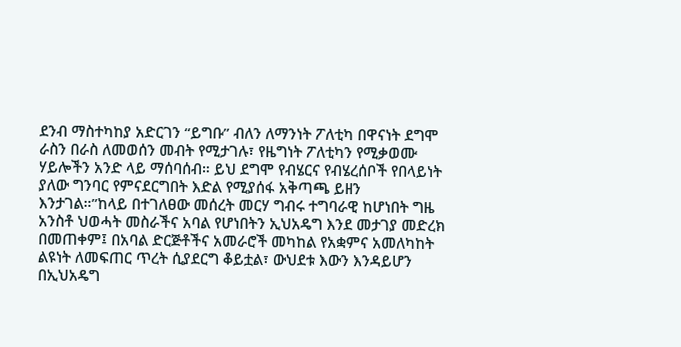ደንብ ማስተካከያ አድርገን “ይግቡ” ብለን ለማንነት ፖለቲካ በዋናነት ደግሞ ራስን በራስ ለመወሰን መብት የሚታገሉ፣ የዜግነት ፖለቲካን የሚቃወሙ ሃይሎችን አንድ ላይ ማሰባሰብ። ይህ ደግሞ የብሄርና የብሄረሰቦች የበላይነት ያለው ግንባር የምናደርግበት እድል የሚያሰፋ አቅጣጫ ይዘን እንታገል።”ከላይ በተገለፀው መሰረት መርሃ ግብሩ ተግባራዊ ከሆነበት ግዜ አንስቶ ህወሓት መስራችና አባል የሆነበትን ኢህአዴግ እንደ መታገያ መድረክ በመጠቀም፤ በአባል ድርጅቶችና አመራሮች መካከል የአቋምና አመለካከት ልዩነት ለመፍጠር ጥረት ሲያደርግ ቆይቷል፣ ውህደቱ እውን እንዳይሆን በኢህአዴግ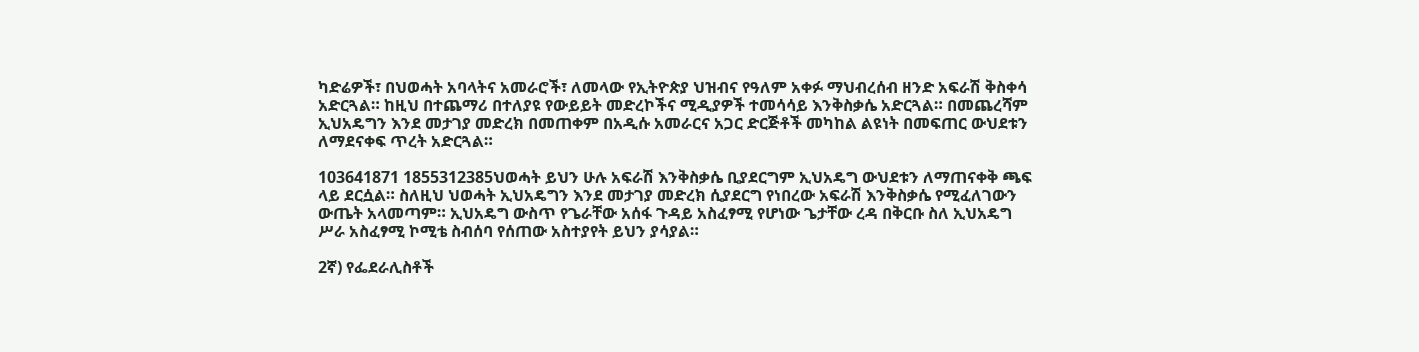ካድሬዎች፣ በህወሓት አባላትና አመራሮች፣ ለመላው የኢትዮጵያ ህዝብና የዓለም አቀፉ ማህብረሰብ ዘንድ አፍራሽ ቅስቀሳ አድርጓል። ከዚህ በተጨማሪ በተለያዩ የውይይት መድረኮችና ሚዲያዎች ተመሳሳይ እንቅስቃሴ አድርጓል። በመጨረሻም ኢህአዴግን እንደ መታገያ መድረክ በመጠቀም በአዲሱ አመራርና አጋር ድርጅቶች መካከል ልዩነት በመፍጠር ውህደቱን ለማደናቀፍ ጥረት አድርጓል።

103641871 1855312385ህወሓት ይህን ሁሉ አፍራሽ እንቅስቃሴ ቢያደርግም ኢህአዴግ ውህደቱን ለማጠናቀቅ ጫፍ ላይ ደርሷል። ስለዚህ ህወሓት ኢህአዴግን እንደ መታገያ መድረክ ሲያደርግ የነበረው አፍራሽ እንቅስቃሴ የሚፈለገውን ውጤት አላመጣም። ኢህአዴግ ውስጥ የጌራቸው አሰፋ ጉዳይ አስፈፃሚ የሆነው ጌታቸው ረዳ በቅርቡ ስለ ኢህአዴግ ሥራ አስፈፃሚ ኮሚቴ ስብሰባ የሰጠው አስተያየት ይህን ያሳያል።

2ኛ) የፌደራሊስቶች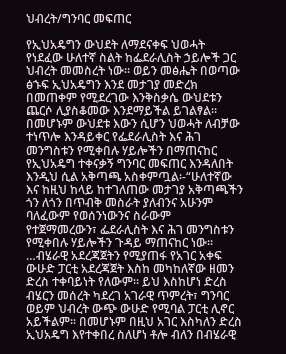ህብረት/ግንባር መፍጠር

የኢህአዴግን ውህደት ለማደናቀፍ ህወሓት የነደፈው ሁለተኛ ስልት ከፌደራሊስት ኃይሎች ጋር ህብረት መመስረት ነው። ወይን መፅሔት በወጣው ፅኁፍ ኢህአዴግን እንደ መታገያ መድረክ በመጠቀም የሚደረገው እንቅስቃሴ ውህደቱን ጨርሶ ሊያስቆመው እንደማይችል ይገልፃል። በመሆኑም ውህደቱ እውን ሲሆን ህወሓት ለብቻው ተነጥሎ እንዳይቀር የፌደራሊስት እና ሕገ መንግስቱን የሚቀበሉ ሃይሎችን በማጠናከር የኢህአዴግ ተቀናቃኝ ግንባር መፍጠር እንዳለበት እንዲህ ሲል አቅጣጫ አስቀምጧል፡-“ሁለተኛው እና ከዚህ ከላይ ከተገለጠው መታገያ አቅጣጫችን ጎን ለጎን በጥብቅ መስራት ያለብንና አሁንም ባለፈውም የወሰንነውንና ስራውም የተጀማመረውን፣ ፌደራሊስት እና ሕገ መንግስቱን የሚቀበሉ ሃይሎችን ጉዳይ ማጠናከር ነው፡፡ …ብሄራዊ አደረጃጀትን የሚያጠፋ የአገር አቀፍ ውሁድ ፓርቲ አደረጃጀት እስከ መካከለኛው ዘመን ድረስ ተቀባይነት የለውም፡፡ ይህ እስከሆነ ድረስ ብሄርን መሰረት ካደረገ አገራዊ ጥምረት፣ ግንባር ወይም ህብረት ውጭ ውሁድ የሚባል ፓርቲ ሊኖር አይችልም፡፡ በመሆኑም በዚህ አገር እስካለን ድረስ ኢህአዴግ እየተቀበረ ስለሆነ ቶሎ ብለን በብሄራዊ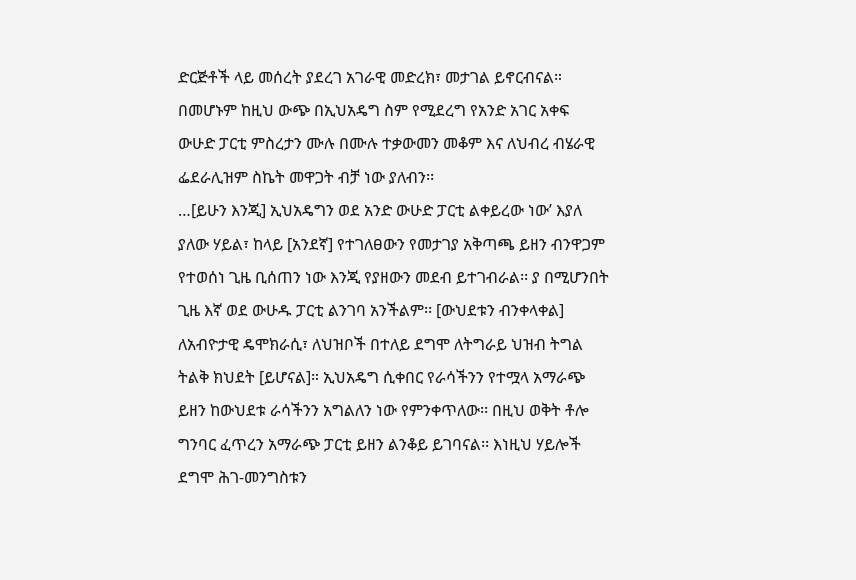ድርጅቶች ላይ መሰረት ያደረገ አገራዊ መድረክ፣ መታገል ይኖርብናል። በመሆኑም ከዚህ ውጭ በኢህአዴግ ስም የሚደረግ የአንድ አገር አቀፍ ውሁድ ፓርቲ ምስረታን ሙሉ በሙሉ ተቃውመን መቆም እና ለህብረ ብሄራዊ ፌደራሊዝም ስኬት መዋጋት ብቻ ነው ያለብን፡፡
…[ይሁን እንጂ] ኢህአዴግን ወደ አንድ ውሁድ ፓርቲ ልቀይረው ነው’ እያለ ያለው ሃይል፣ ከላይ [አንደኛ] የተገለፀውን የመታገያ አቅጣጫ ይዘን ብንዋጋም የተወሰነ ጊዜ ቢሰጠን ነው እንጂ የያዘውን መደብ ይተገብራል፡፡ ያ በሚሆንበት ጊዜ እኛ ወደ ውሁዱ ፓርቲ ልንገባ አንችልም፡፡ [ውህደቱን ብንቀላቀል] ለአብዮታዊ ዴሞክራሲ፣ ለህዝቦች በተለይ ደግሞ ለትግራይ ህዝብ ትግል ትልቅ ክህደት [ይሆናል]። ኢህአዴግ ሲቀበር የራሳችንን የተሟላ አማራጭ ይዘን ከውህደቱ ራሳችንን አግልለን ነው የምንቀጥለው፡፡ በዚህ ወቅት ቶሎ ግንባር ፈጥረን አማራጭ ፓርቲ ይዘን ልንቆይ ይገባናል፡፡ እነዚህ ሃይሎች ደግሞ ሕገ-መንግስቱን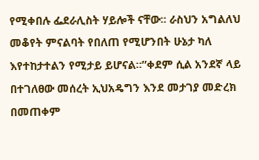የሚቀበሉ ፌደራሊስት ሃይሎች ናቸው፡፡ ራስህን አግልለህ መቆየት ምናልባት የበለጠ የሚሆንበት ሁኔታ ካለ እየተከታተልን የሚታይ ይሆናል።”ቀደም ሲል አንደኛ ላይ በተገለፀው መሰረት ኢህአዴግን እንደ መታገያ መድረክ በመጠቀም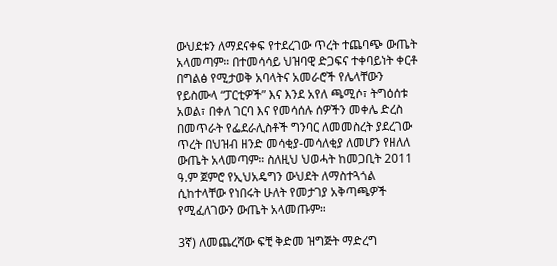ውህደቱን ለማደናቀፍ የተደረገው ጥረት ተጨባጭ ውጤት አላመጣም። በተመሳሳይ ህዝባዊ ድጋፍና ተቀባይነት ቀርቶ በግልፅ የሚታወቅ አባላትና አመራሮች የሌላቸውን የይስሙላ “ፓርቲዎች” እና እንደ አየለ ጫሚሶ፣ ትግዕሰቱ አወል፣ በቀለ ገርባ እና የመሳሰሉ ሰዎችን መቀሌ ድረስ በመጥራት የፌደራሊስቶች ግንባር ለመመስረት ያደረገው ጥረት በህዝብ ዘንድ መሳቂያ-መሳለቂያ ለመሆን የዘለለ ውጤት አላመጣም። ስለዚህ ህወሓት ከመጋቢት 2011 ዓ.ም ጀምሮ የኢህአዴግን ውህደት ለማስተጓጎል ሲከተላቸው የነበሩት ሁለት የመታገያ አቅጣጫዎች የሚፈለገውን ውጤት አላመጡም።

3ኛ) ለመጨረሻው ፍቺ ቅድመ ዝግጅት ማድረግ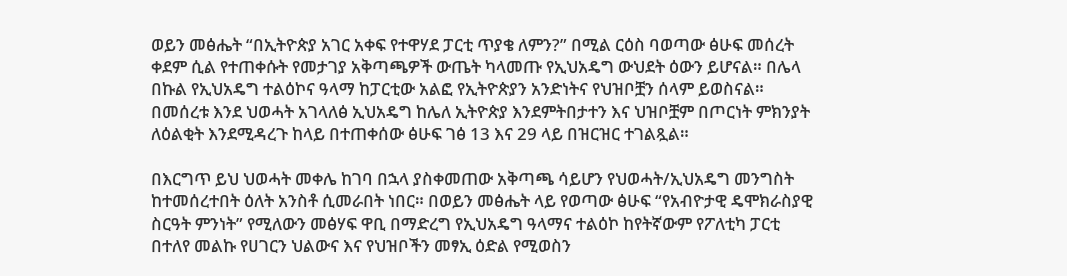ወይን መፅሔት “በኢትዮጵያ አገር አቀፍ የተዋሃደ ፓርቲ ጥያቄ ለምን?” በሚል ርዕስ ባወጣው ፅሁፍ መሰረት ቀደም ሲል የተጠቀሱት የመታገያ አቅጣጫዎች ውጤት ካላመጡ የኢህአዴግ ውህደት ዕውን ይሆናል። በሌላ በኩል የኢህአዴግ ተልዕኮና ዓላማ ከፓርቲው አልፎ የኢትዮጵያን አንድነትና የህዝቦቿን ሰላም ይወስናል። በመሰረቱ እንደ ህወሓት አገላለፅ ኢህአዴግ ከሌለ ኢትዮጵያ እንደምትበታተን እና ህዝቦቿም በጦርነት ምክንያት ለዕልቂት እንደሚዳረጉ ከላይ በተጠቀሰው ፅሁፍ ገፅ 13 እና 29 ላይ በዝርዝር ተገልጿል።

በእርግጥ ይህ ህወሓት መቀሌ ከገባ በኋላ ያስቀመጠው አቅጣጫ ሳይሆን የህወሓት/ኢህአዴግ መንግስት ከተመሰረተበት ዕለት አንስቶ ሲመራበት ነበር። በወይን መፅሔት ላይ የወጣው ፅሁፍ “የአብዮታዊ ዴሞክራስያዊ ስርዓት ምንነት” የሚለውን መፅሃፍ ዋቢ በማድረግ የኢህአዴግ ዓላማና ተልዕኮ ከየትኛውም የፖለቲካ ፓርቲ በተለየ መልኩ የሀገርን ህልውና እና የህዝቦችን መፃኢ ዕድል የሚወስን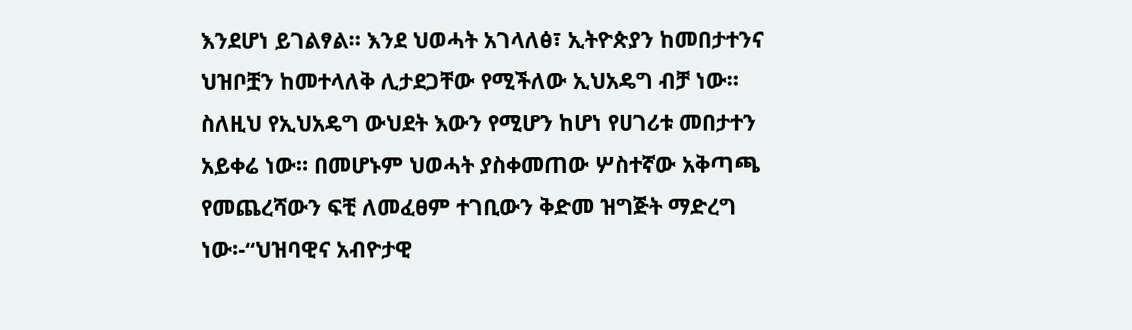እንደሆነ ይገልፃል። እንደ ህወሓት አገላለፅ፣ ኢትዮጵያን ከመበታተንና ህዝቦቿን ከመተላለቅ ሊታደጋቸው የሚችለው ኢህአዴግ ብቻ ነው። ስለዚህ የኢህአዴግ ውህደት እውን የሚሆን ከሆነ የሀገሪቱ መበታተን አይቀሬ ነው። በመሆኑም ህወሓት ያስቀመጠው ሦስተኛው አቅጣጫ የመጨረሻውን ፍቺ ለመፈፀም ተገቢውን ቅድመ ዝግጅት ማድረግ ነው፡-“ህዝባዊና አብዮታዊ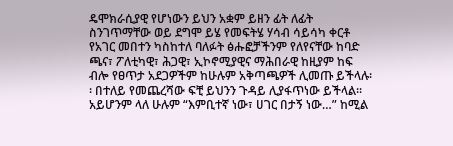ዴሞክራሲያዊ የሆነውን ይህን አቋም ይዘን ፊት ለፊት ስንገጥማቸው ወይ ደግሞ ይሄ የመፍትሄ ሃሳብ ሳይሳካ ቀርቶ የአገር መበተን ካስከተለ ባለፉት ፅሑፎቻችንም የለየናቸው ከባድ ጫና፣ ፖለቲካዊ፣ ሕጋዊ፣ ኢኮኖሚያዊና ማሕበራዊ ከዚያም ከፍ ብሎ የፀጥታ አደጋዎችም ከሁሉም አቅጣጫዎች ሊመጡ ይችላሉ፡፡ በተለይ የመጨረሻው ፍቺ ይህንን ጉዳይ ሊያፋጥነው ይችላል፡፡ አይሆንም ላለ ሁሉም “እምቢተኛ ነው፣ ሀገር በታኝ ነው…” ከሚል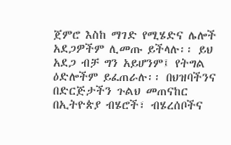ጀምሮ እስከ ማገድ የሚሄድና ሌሎች አደጋዎችም ሊመጡ ይችላሉ፡፡ ይህ አደጋ ብቻ ግን አይሆንም፤ የትግል ዕድሎችም ይፈጠራሉ፡፡ በህዝባችንና በድርጅታችን ጉልህ መጠናከር በኢትዮጵያ ብሄሮች፣ ብሄረሰቦችና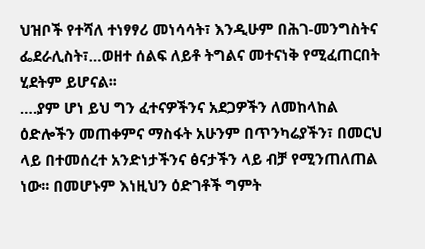ህዝቦች የተሻለ ተነፃፃሪ መነሳሳት፣ እንዲሁም በሕገ-መንግስትና ፌደራሊስት፣…ወዘተ ሰልፍ ለይቶ ትግልና መተናነቅ የሚፈጠርበት ሂደትም ይሆናል፡፡
….ያም ሆነ ይህ ግን ፈተናዎችንና አደጋዎችን ለመከላከል ዕድሎችን መጠቀምና ማስፋት አሁንም በጥንካሬያችን፣ በመርህ ላይ በተመሰረተ አንድነታችንና ፅናታችን ላይ ብቻ የሚንጠለጠል ነው፡፡ በመሆኑም እነዚህን ዕድገቶች ግምት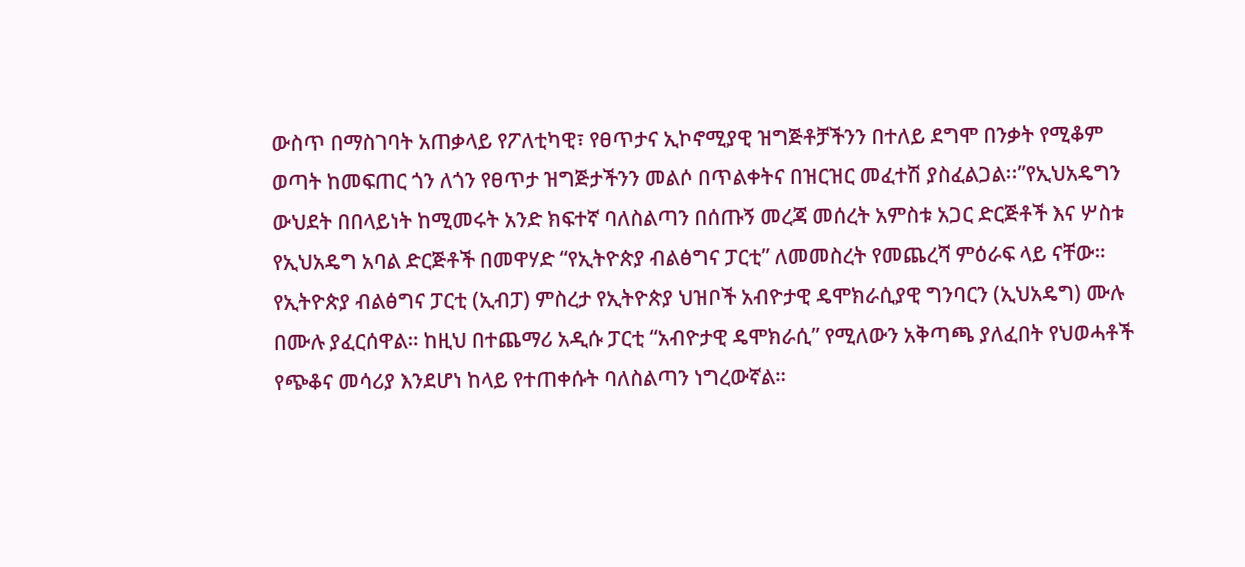ውስጥ በማስገባት አጠቃላይ የፖለቲካዊ፣ የፀጥታና ኢኮኖሚያዊ ዝግጅቶቻችንን በተለይ ደግሞ በንቃት የሚቆም ወጣት ከመፍጠር ጎን ለጎን የፀጥታ ዝግጅታችንን መልሶ በጥልቀትና በዝርዝር መፈተሽ ያስፈልጋል፡፡”የኢህአዴግን ውህደት በበላይነት ከሚመሩት አንድ ክፍተኛ ባለስልጣን በሰጡኝ መረጃ መሰረት አምስቱ አጋር ድርጅቶች እና ሦስቱ የኢህአዴግ አባል ድርጅቶች በመዋሃድ “የኢትዮጵያ ብልፅግና ፓርቲ” ለመመስረት የመጨረሻ ምዕራፍ ላይ ናቸው። የኢትዮጵያ ብልፅግና ፓርቲ (ኢብፓ) ምስረታ የኢትዮጵያ ህዝቦች አብዮታዊ ዴሞክራሲያዊ ግንባርን (ኢህአዴግ) ሙሉ በሙሉ ያፈርሰዋል። ከዚህ በተጨማሪ አዲሱ ፓርቲ “አብዮታዊ ዴሞክራሲ” የሚለውን አቅጣጫ ያለፈበት የህወሓቶች የጭቆና መሳሪያ እንደሆነ ከላይ የተጠቀሱት ባለስልጣን ነግረውኛል።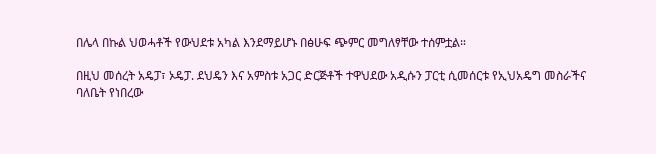በሌላ በኩል ህወሓቶች የውህደቱ አካል እንደማይሆኑ በፅሁፍ ጭምር መግለፃቸው ተሰምቷል።

በዚህ መሰረት አዴፓ፣ ኦዴፓ. ደህዴን እና አምስቱ አጋር ድርጅቶች ተዋህደው አዲሱን ፓርቲ ሲመሰርቱ የኢህአዴግ መስራችና ባለቤት የነበረው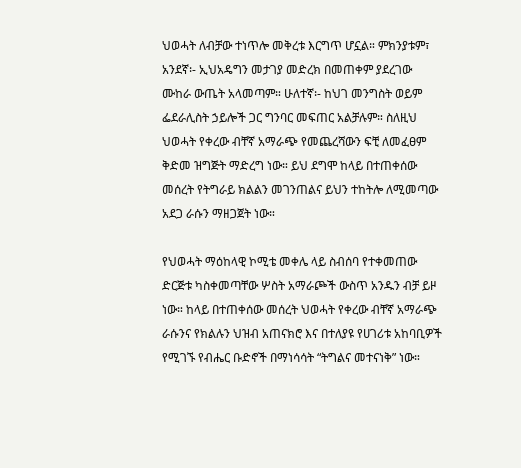ህወሓት ለብቻው ተነጥሎ መቅረቱ እርግጥ ሆኗል። ምክንያቱም፣ አንደኛ፡- ኢህአዴግን መታገያ መድረክ በመጠቀም ያደረገው ሙከራ ውጤት አላመጣም። ሁለተኛ፡- ከህገ መንግስት ወይም ፌደራሊስት ኃይሎች ጋር ግንባር መፍጠር አልቻሉም። ስለዚህ ህወሓት የቀረው ብቸኛ አማራጭ የመጨረሻውን ፍቺ ለመፈፀም ቅድመ ዝግጅት ማድረግ ነው። ይህ ደግሞ ከላይ በተጠቀሰው መሰረት የትግራይ ክልልን መገንጠልና ይህን ተከትሎ ለሚመጣው አደጋ ራሱን ማዘጋጀት ነው።

የህወሓት ማዕከላዊ ኮሚቴ መቀሌ ላይ ስብሰባ የተቀመጠው ድርጅቱ ካስቀመጣቸው ሦስት አማራጮች ውስጥ አንዱን ብቻ ይዞ ነው። ከላይ በተጠቀሰው መሰረት ህወሓት የቀረው ብቸኛ አማራጭ ራሱንና የክልሉን ህዝብ አጠናክሮ እና በተለያዩ የሀገሪቱ አከባቢዎች የሚገኙ የብሔር ቡድኖች በማነሳሳት “ትግልና መተናነቅ” ነው።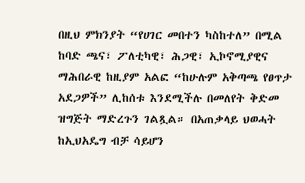በዚህ ምክንያት “የሀገር መበተን ካስከተለ” በሚል ከባድ ጫና፣ ፖለቲካዊ፣ ሕጋዊ፣ ኢኮኖሚያዊና ማሕበራዊ ከዚያም አልፎ “ከሁሉም አቅጣጫ የፀጥታ አደጋዎች” ሊከሰቱ እንደሚችሉ በመለየት ቅድመ ዝግጅት ማድረጉን ገልጿል። በአጠቃላይ ህወሓት ከኢህአዴግ ብቻ ሳይሆን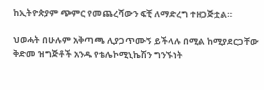ከኢትዮጵያም ጭምር የመጨረሻውን ፍቺ ለማድረግ ተዘጋጅቷል።

ህወሓት በሁሉም አቅጣጫ ሊያጋጥሙኝ ይችላሉ በሚል ከሚያደርጋቸው ቅድመ ዝግጅቶች አንዱ የቴሌኮሚኒኬሽን ግንኙነት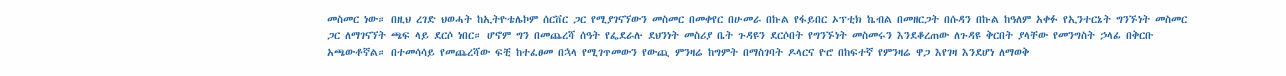መስመር ነው። በዚህ ረገድ ህወሓት ከኢትዮቴሌኮም ሰርቨር ጋር የሚያገናኘውን መስመር በመቀየር በሁመራ በኩል የፋይበር ኦፕቲክ ኬብል በመዘርጋት በሱዳን በኩል ከዓለም አቀፉ የኢንተርኔት ግንኙነት መስመር ጋር ለማገናኘት ጫፍ ላይ ደርሶ ነበር። ሆኖም ግን በመጨረሻ ሰዓት የፌደራሉ ደህንነት መስሪያ ቤት ጉዳዩን ደርሶበት የግንኙነት መስመሩን እንደቆረጠው ለጉዳዩ ቅርበት ያላቸው የመንግስት ኃላፊ በቅርቡ አጫውቶኛል። በተመሳሳይ የመጨረሻው ፍቺ ከተፈፀመ በኋላ የሚገጥመውን የውጪ ምንዛሬ ከግምት በማስገባት ዶላርና ዮሮ በከፍተኛ የምንዛሬ ዋጋ እየገዛ እንደሆነ ለማወቅ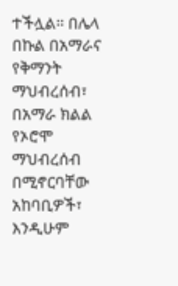ተችሏል። በሌላ በኩል በአማራና የቅማንት ማህብረሰብ፣ በአማራ ክልል የኦሮሞ ማህብረሰብ በሚኖርባቸው አከባቢዎች፣ እንዲሁም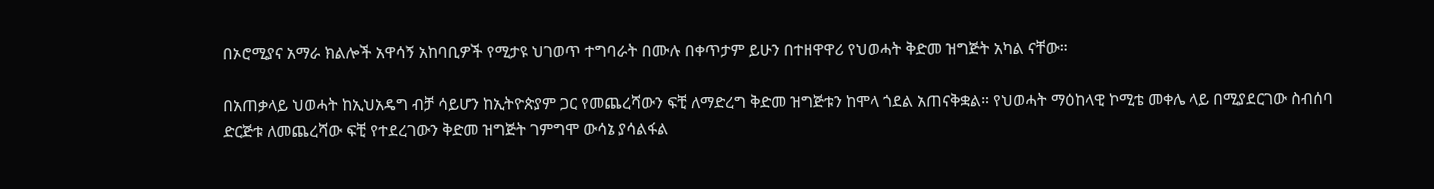በኦሮሚያና አማራ ክልሎች አዋሳኝ አከባቢዎች የሚታዩ ህገወጥ ተግባራት በሙሉ በቀጥታም ይሁን በተዘዋዋሪ የህወሓት ቅድመ ዝግጅት አካል ናቸው።

በአጠቃላይ ህወሓት ከኢህአዴግ ብቻ ሳይሆን ከኢትዮጵያም ጋር የመጨረሻውን ፍቺ ለማድረግ ቅድመ ዝግጅቱን ከሞላ ጎደል አጠናቅቋል። የህወሓት ማዕከላዊ ኮሚቴ መቀሌ ላይ በሚያደርገው ስብሰባ ድርጅቱ ለመጨረሻው ፍቺ የተደረገውን ቅድመ ዝግጅት ገምግሞ ውሳኔ ያሳልፋል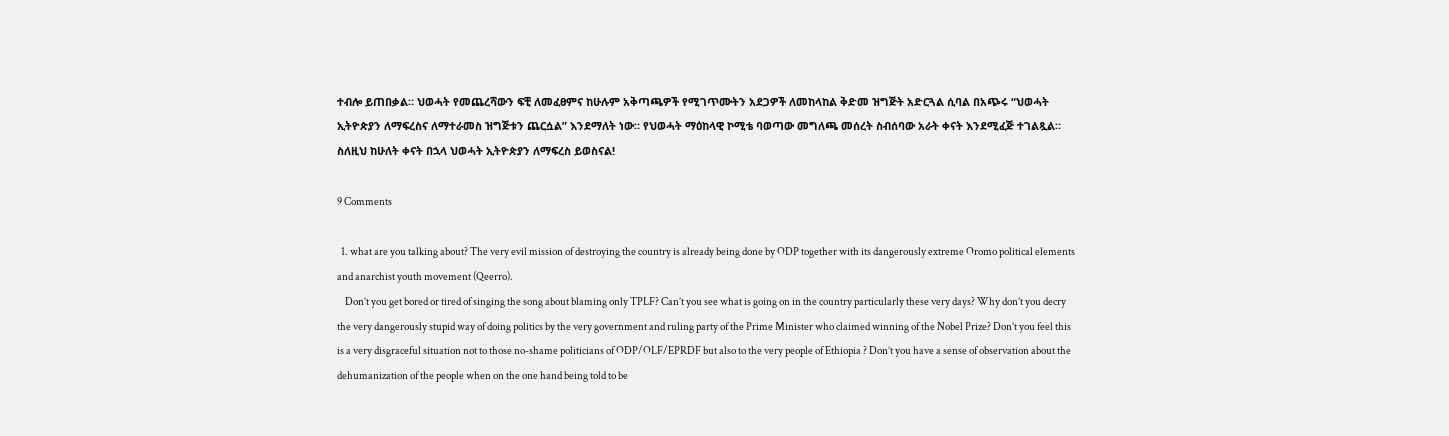ተብሎ ይጠበቃል። ህወሓት የመጨረሻውን ፍቺ ለመፈፀምና ከሁሉም አቅጣጫዎች የሚገጥሙትን አደጋዎች ለመከላከል ቅድመ ዝግጅት አድርጓል ሲባል በአጭሩ “ህወሓት ኢትዮጵያን ለማፍረስና ለማተራመስ ዝግጅቱን ጨርሷል” እንደማለት ነው። የህወሓት ማዕከላዊ ኮሚቴ ባወጣው መግለጫ መሰረት ስብሰባው አራት ቀናት እንደሚፈጅ ተገልጿል። ስለዚህ ከሁለት ቀናት በኋላ ህወሓት ኢትዮጵያን ለማፍረስ ይወስናል!

9 Comments

  1. what are you talking about? The very evil mission of destroying the country is already being done by ODP together with its dangerously extreme Oromo political elements and anarchist youth movement (Qeerro).
    Don’t you get bored or tired of singing the song about blaming only TPLF? Can’t you see what is going on in the country particularly these very days? Why don’t you decry the very dangerously stupid way of doing politics by the very government and ruling party of the Prime Minister who claimed winning of the Nobel Prize? Don’t you feel this is a very disgraceful situation not to those no-shame politicians of ODP/OLF/EPRDF but also to the very people of Ethiopia ? Don’t you have a sense of observation about the dehumanization of the people when on the one hand being told to be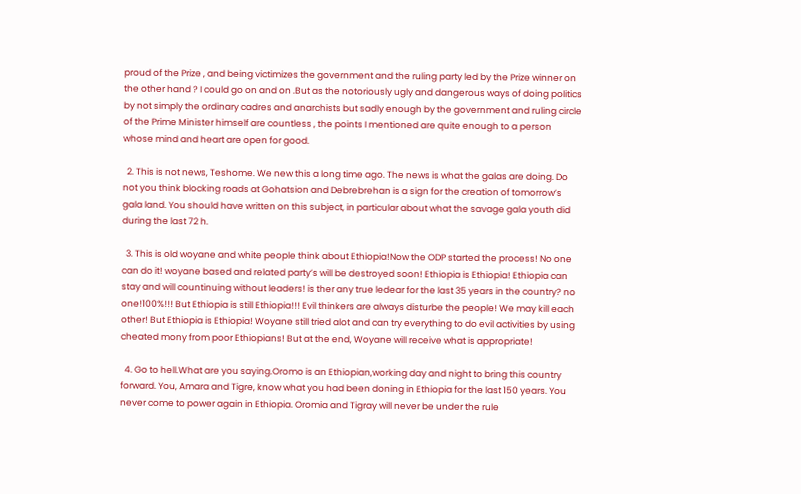proud of the Prize , and being victimizes the government and the ruling party led by the Prize winner on the other hand ? I could go on and on .But as the notoriously ugly and dangerous ways of doing politics by not simply the ordinary cadres and anarchists but sadly enough by the government and ruling circle of the Prime Minister himself are countless , the points I mentioned are quite enough to a person whose mind and heart are open for good.

  2. This is not news, Teshome. We new this a long time ago. The news is what the galas are doing. Do not you think blocking roads at Gohatsion and Debrebrehan is a sign for the creation of tomorrow’s gala land. You should have written on this subject, in particular about what the savage gala youth did during the last 72 h.

  3. This is old woyane and white people think about Ethiopia!Now the ODP started the process! No one can do it! woyane based and related party’s will be destroyed soon! Ethiopia is Ethiopia! Ethiopia can stay and will countinuing without leaders! is ther any true ledear for the last 35 years in the country? no one!100%!!! But Ethiopia is still Ethiopia!!! Evil thinkers are always disturbe the people! We may kill each other! But Ethiopia is Ethiopia! Woyane still tried alot and can try everything to do evil activities by using cheated mony from poor Ethiopians! But at the end, Woyane will receive what is appropriate!

  4. Go to hell.What are you saying.Oromo is an Ethiopian,working day and night to bring this country forward. You, Amara and Tigre, know what you had been doning in Ethiopia for the last 150 years. You never come to power again in Ethiopia. Oromia and Tigray will never be under the rule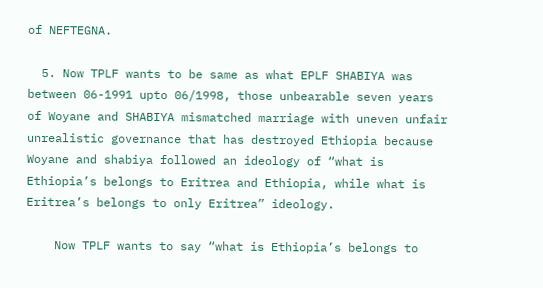of NEFTEGNA.

  5. Now TPLF wants to be same as what EPLF SHABIYA was between 06-1991 upto 06/1998, those unbearable seven years of Woyane and SHABIYA mismatched marriage with uneven unfair unrealistic governance that has destroyed Ethiopia because Woyane and shabiya followed an ideology of “what is Ethiopia’s belongs to Eritrea and Ethiopia, while what is Eritrea’s belongs to only Eritrea” ideology.

    Now TPLF wants to say “what is Ethiopia’s belongs to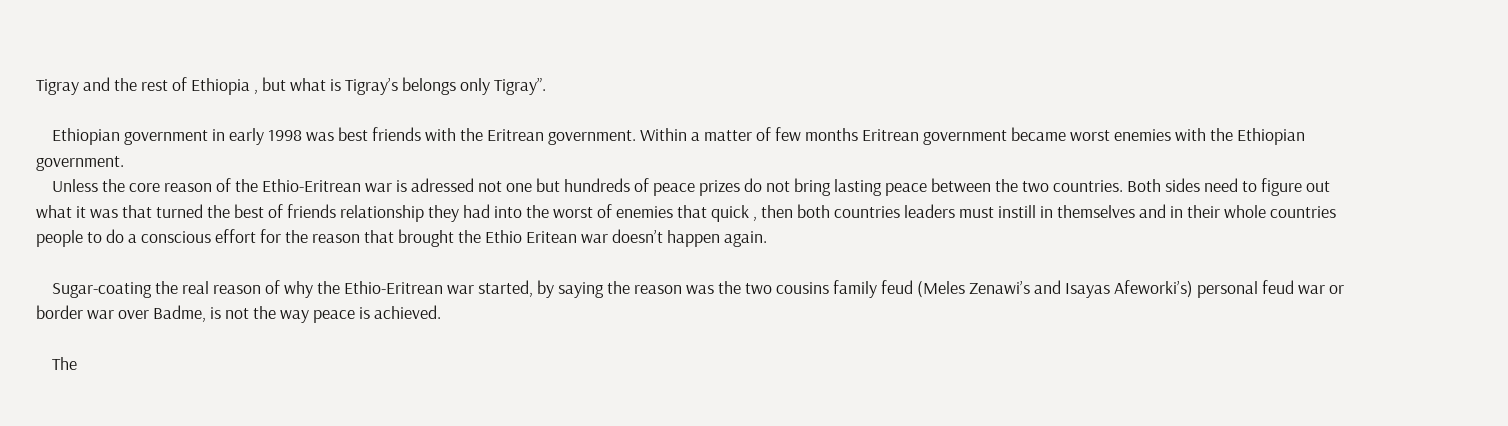Tigray and the rest of Ethiopia , but what is Tigray’s belongs only Tigray”.

    Ethiopian government in early 1998 was best friends with the Eritrean government. Within a matter of few months Eritrean government became worst enemies with the Ethiopian government.
    Unless the core reason of the Ethio-Eritrean war is adressed not one but hundreds of peace prizes do not bring lasting peace between the two countries. Both sides need to figure out what it was that turned the best of friends relationship they had into the worst of enemies that quick , then both countries leaders must instill in themselves and in their whole countries people to do a conscious effort for the reason that brought the Ethio Eritean war doesn’t happen again.

    Sugar-coating the real reason of why the Ethio-Eritrean war started, by saying the reason was the two cousins family feud (Meles Zenawi’s and Isayas Afeworki’s) personal feud war or border war over Badme, is not the way peace is achieved.

    The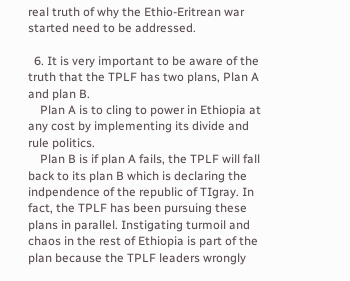real truth of why the Ethio-Eritrean war started need to be addressed.

  6. It is very important to be aware of the truth that the TPLF has two plans, Plan A and plan B.
    Plan A is to cling to power in Ethiopia at any cost by implementing its divide and rule politics.
    Plan B is if plan A fails, the TPLF will fall back to its plan B which is declaring the indpendence of the republic of TIgray. In fact, the TPLF has been pursuing these plans in parallel. Instigating turmoil and chaos in the rest of Ethiopia is part of the plan because the TPLF leaders wrongly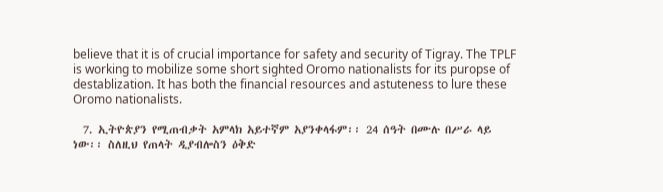believe that it is of crucial importance for safety and security of Tigray. The TPLF is working to mobilize some short sighted Oromo nationalists for its puropse of destablization. It has both the financial resources and astuteness to lure these Oromo nationalists.

  7. ኢትዮጵያን የሚጠብቃት አምላክ አይተኛም አያንቀላፋም፡፡ 24 ሰዓት በሙሉ በሥራ ላይ ነው፡፡ ስለዚህ የጠላት ዲያብሎስን ዕቅድ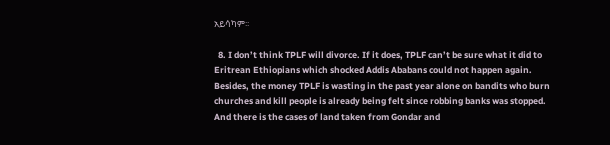አይሳካም፡፡

  8. I don’t think TPLF will divorce. If it does, TPLF can’t be sure what it did to Eritrean Ethiopians which shocked Addis Ababans could not happen again. Besides, the money TPLF is wasting in the past year alone on bandits who burn churches and kill people is already being felt since robbing banks was stopped. And there is the cases of land taken from Gondar and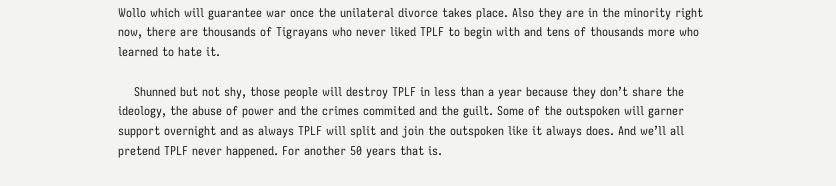Wollo which will guarantee war once the unilateral divorce takes place. Also they are in the minority right now, there are thousands of Tigrayans who never liked TPLF to begin with and tens of thousands more who learned to hate it.

    Shunned but not shy, those people will destroy TPLF in less than a year because they don’t share the ideology, the abuse of power and the crimes commited and the guilt. Some of the outspoken will garner support overnight and as always TPLF will split and join the outspoken like it always does. And we’ll all pretend TPLF never happened. For another 50 years that is.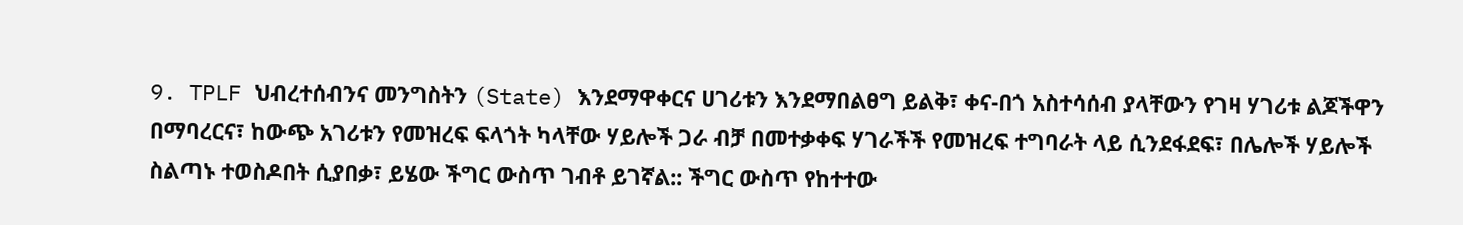9. TPLF ህብረተሰብንና መንግስትን (State) እንደማዋቀርና ሀገሪቱን እንደማበልፀግ ይልቅ፣ ቀና-በጎ አስተሳሰብ ያላቸውን የገዛ ሃገሪቱ ልጆችዋን በማባረርና፣ ከውጭ አገሪቱን የመዝረፍ ፍላጎት ካላቸው ሃይሎች ጋራ ብቻ በመተቃቀፍ ሃገራችች የመዝረፍ ተግባራት ላይ ሲንደፋደፍ፣ በሌሎች ሃይሎች ስልጣኑ ተወስዶበት ሲያበቃ፣ ይሄው ችግር ውስጥ ገብቶ ይገኛል:: ችግር ውስጥ የከተተው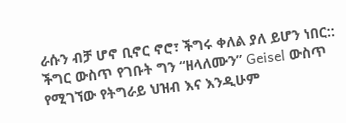ራሱን ብቻ ሆኖ ቢኖር ኖሮ፣ ችግሩ ቀለል ያለ ይሆን ነበር:: ችግር ውስጥ የገቡት ግን “ዘላለሙን” Geisel ውስጥ የሚገኘው የትግራይ ህዝብ እና እንዲሁም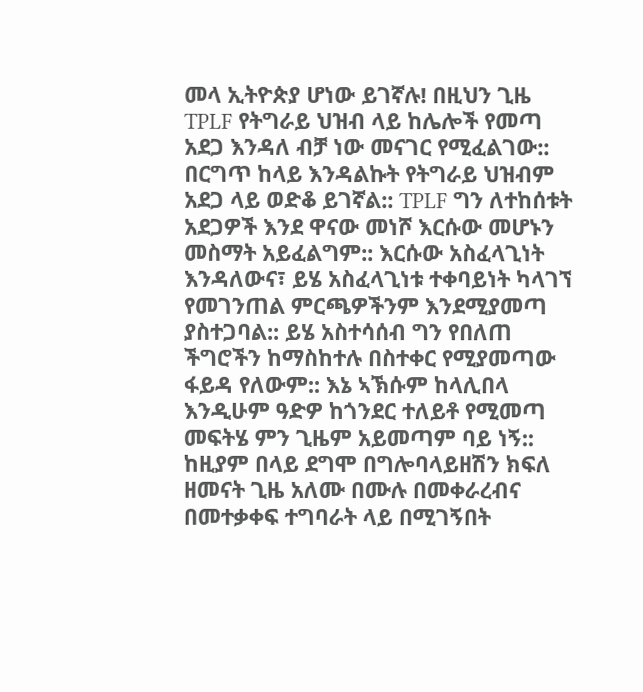መላ ኢትዮጵያ ሆነው ይገኛሉ! በዚህን ጊዜ TPLF የትግራይ ህዝብ ላይ ከሌሎች የመጣ አደጋ እንዳለ ብቻ ነው መናገር የሚፈልገው:: በርግጥ ከላይ እንዳልኩት የትግራይ ህዝብም አደጋ ላይ ወድቆ ይገኛል:: TPLF ግን ለተከሰቱት አደጋዎች እንደ ዋናው መነሾ እርሱው መሆኑን መስማት አይፈልግም:: እርሱው አስፈላጊነት እንዳለውና፣ ይሄ አስፈላጊነቱ ተቀባይነት ካላገኘ የመገንጠል ምርጫዎችንም እንደሚያመጣ ያስተጋባል:: ይሄ አስተሳሰብ ግን የበለጠ ችግሮችን ከማስከተሉ በስተቀር የሚያመጣው ፋይዳ የለውም:: እኔ ኣኽሱም ከላሊበላ እንዲሁም ዓድዎ ከጎንደር ተለይቶ የሚመጣ መፍትሄ ምን ጊዜም አይመጣም ባይ ነኝ:: ከዚያም በላይ ደግሞ በግሎባላይዘሽን ክፍለ ዘመናት ጊዜ አለሙ በሙሉ በመቀራረብና በመተቃቀፍ ተግባራት ላይ በሚገኝበት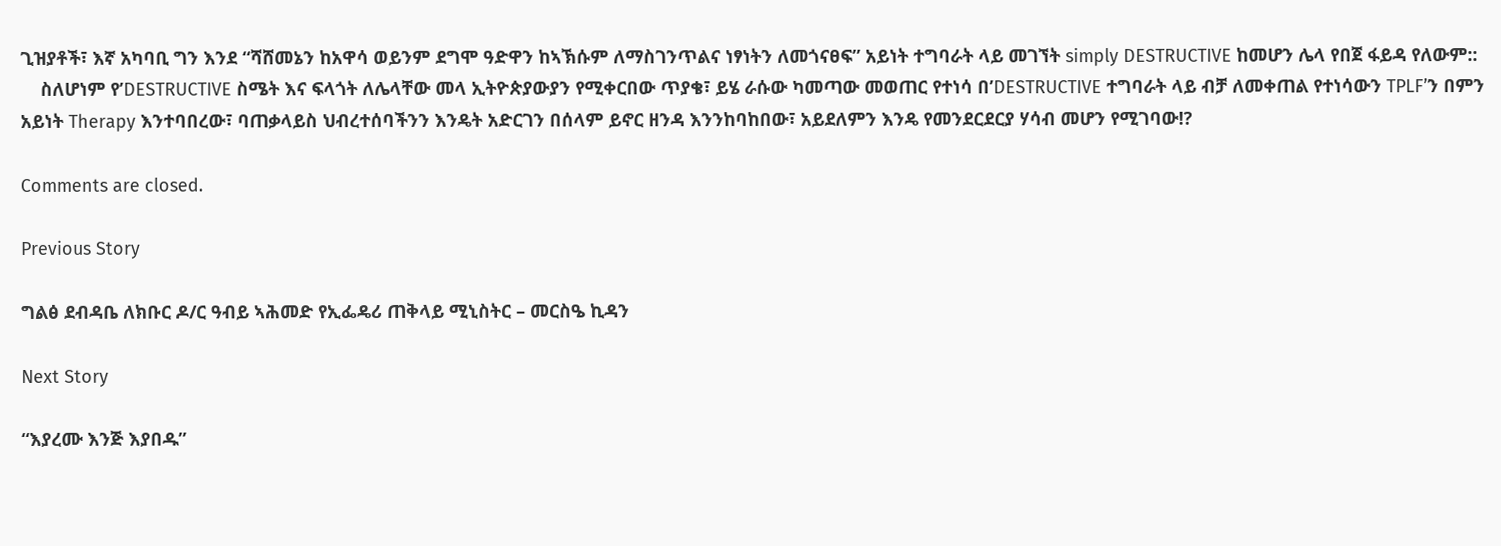ጊዝያቶች፣ እኛ አካባቢ ግን እንደ “ሻሸመኔን ከአዋሳ ወይንም ደግሞ ዓድዋን ከኣኽሱም ለማስገንጥልና ነፃነትን ለመጎናፀፍ” አይነት ተግባራት ላይ መገኘት simply DESTRUCTIVE ከመሆን ሌላ የበጀ ፋይዳ የለውም::
    ስለሆነም የ’DESTRUCTIVE ስሜት እና ፍላጎት ለሌላቸው መላ ኢትዮጵያውያን የሚቀርበው ጥያቄ፣ ይሄ ራሱው ካመጣው መወጠር የተነሳ በ’DESTRUCTIVE ተግባራት ላይ ብቻ ለመቀጠል የተነሳውን TPLF’ን በምን አይነት Therapy እንተባበረው፣ ባጠቃላይስ ህብረተሰባችንን እንዴት አድርገን በሰላም ይኖር ዘንዳ እንንከባከበው፣ አይደለምን እንዴ የመንደርደርያ ሃሳብ መሆን የሚገባው!?

Comments are closed.

Previous Story

ግልፅ ደብዳቤ ለክቡር ዶ/ር ዓብይ ኣሕመድ የኢፌዴሪ ጠቅላይ ሚኒስትር – መርስዔ ኪዳን

Next Story

“እያረሙ እንጅ እያበዱ”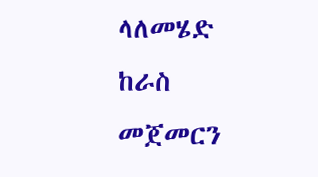ላለመሄድ ከራስ መጀመርን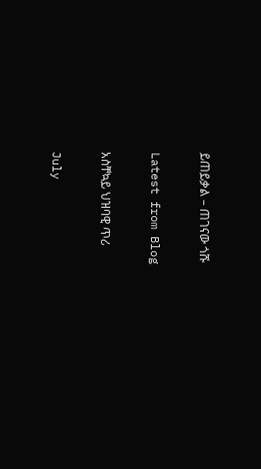ይጠይቃል – ጠገናው ጎሹ

Latest from Blog

አስቸኳይ ህዝባዊ ጥሪ

July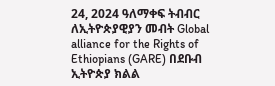24, 2024 ዓለማቀፍ ትብብር ለኢትዮጵያዊያን መብት Global alliance for the Rights of Ethiopians (GARE) በደቡብ ኢትዮጵያ ክልል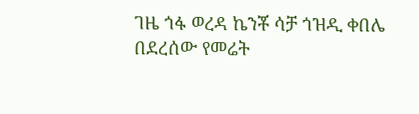ገዜ ጎፋ ወረዳ ኬንቾ ሳቻ ጎዝዲ ቀበሌ በደረሰው የመሬት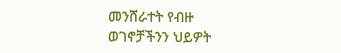መንሸራተት የብዙ ወገኖቻችንን ህይዎት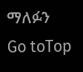ማለፉን
Go toTop